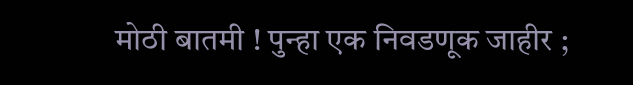मोठी बातमी ! पुन्हा एक निवडणूक जाहीर ;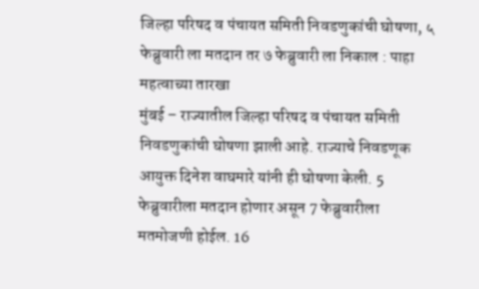जिल्हा परिषद व पंचायत समिती निवडणुकांची घोषणा, ५ फेब्रुवारी ला मतदान तर ७ फेब्रुवारी ला निकाल : पाहा महत्वाच्या तारखा
मुंबई – राज्यातील जिल्हा परिषद व पंचायत समिती निवडणुकांची घोषणा झाली आहे. राज्याचे निवडणूक आयुक्त दिनेश वाघमारे यांनी ही घोषणा केली. 5 फेब्रुवारीला मतदान होणार असून 7 फेब्रुवारीला मतमोजणी होईल. 16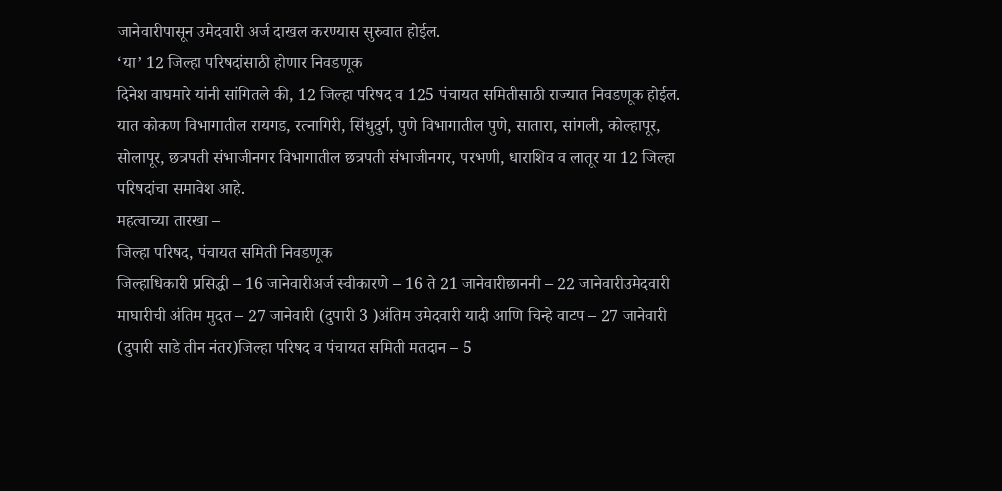जानेवारीपासून उमेदवारी अर्ज दाखल करण्यास सुरुवात होईल.
‘या’ 12 जिल्हा परिषदांसाठी होणार निवडणूक
दिनेश वाघमारे यांनी सांगितले की, 12 जिल्हा परिषद व 125 पंचायत समितीसाठी राज्यात निवडणूक होईल. यात कोकण विभागातील रायगड, रत्नागिरी, सिंधुदुर्ग, पुणे विभागातील पुणे, सातारा, सांगली, कोल्हापूर, सोलापूर, छत्रपती संभाजीनगर विभागातील छत्रपती संभाजीनगर, परभणी, धाराशिव व लातूर या 12 जिल्हा परिषदांचा समावेश आहे.
महत्वाच्या तारखा –
जिल्हा परिषद, पंचायत समिती निवडणूक
जिल्हाधिकारी प्रसिद्धी – 16 जानेवारीअर्ज स्वीकारणे – 16 ते 21 जानेवारीछाननी – 22 जानेवारीउमेदवारी माघारीची अंतिम मुदत – 27 जानेवारी (दुपारी 3 )अंतिम उमेदवारी यादी आणि चिन्हे वाटप – 27 जानेवारी (दुपारी साडे तीन नंतर)जिल्हा परिषद व पंचायत समिती मतदान – 5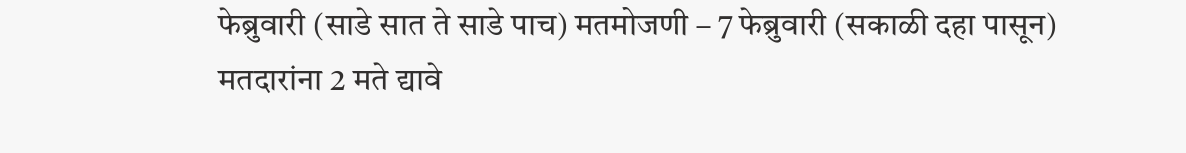फेब्रुवारी (साडे सात ते साडे पाच) मतमोजणी – 7 फेब्रुवारी (सकाळी दहा पासून)
मतदारांना 2 मते द्यावे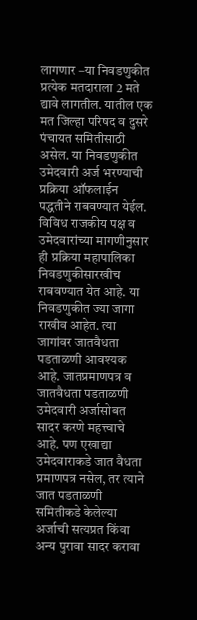लागणार –या निवडणुकीत प्रत्येक मतदाराला 2 मते द्यावे लागतील. यातील एक मत जिल्हा परिषद व दुसरे पंचायत समितीसाठी असेल. या निवडणुकीत उमेदवारी अर्ज भरण्याची प्रक्रिया ऑफलाईन पद्धतीने राबवण्यात येईल. विविध राजकीय पक्ष व उमेदवारांच्या मागणीनुसार ही प्रक्रिया महापालिका निवडणुकीसारखीच राबवण्यात येत आहे. या निवडणुकीत ज्या जागा राखीव आहेत. त्या जागांवर जातवैधता पडताळणी आवश्यक आहे. जातप्रमाणपत्र व जातवैधता पडताळणी उमेदवारी अर्जासोबत सादर करणे महत्त्वाचे आहे. पण एखाद्या उमेदवाराकडे जात वैधता प्रमाणपत्र नसेल, तर त्याने जात पडताळणी समितीकडे केलेल्या अर्जाची सत्यप्रत किंवा अन्य पुरावा सादर करावा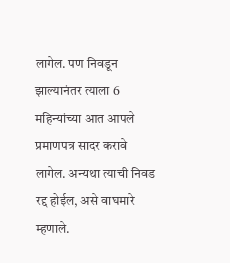लागेल. पण निवडून झाल्यानंतर त्याला 6 महिन्यांच्या आत आपले प्रमाणपत्र सादर करावे लागेल. अन्यथा त्याची निवड रद्द होईल, असे वाघमारे म्हणाले.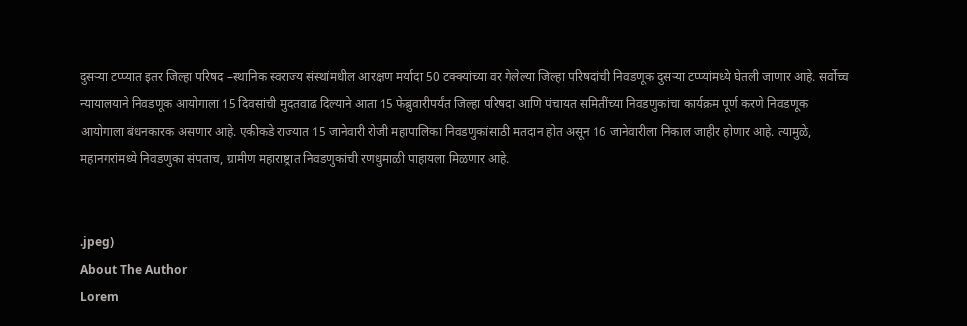दुसऱ्या टप्प्यात इतर जिल्हा परिषद –स्थानिक स्वराज्य संस्थांमधील आरक्षण मर्यादा 50 टक्क्यांच्या वर गेलेल्या जिल्हा परिषदांची निवडणूक दुसऱ्या टप्प्यांमध्ये घेतली जाणार आहे. सर्वोच्च न्यायालयाने निवडणूक आयोगाला 15 दिवसांची मुदतवाढ दिल्याने आता 15 फेब्रुवारीपर्यंत जिल्हा परिषदा आणि पंचायत समितींच्या निवडणुकांचा कार्यक्रम पूर्ण करणे निवडणूक आयोगाला बंधनकारक असणार आहे. एकीकडे राज्यात 15 जानेवारी रोजी महापालिका निवडणुकांसाठी मतदान होत असून 16 जानेवारीला निकाल जाहीर होणार आहे. त्यामुळे, महानगरांमध्ये निवडणुका संपताच, ग्रामीण महाराष्ट्रात निवडणुकांची रणधुमाळी पाहायला मिळणार आहे.


.jpeg)
About The Author
Lorem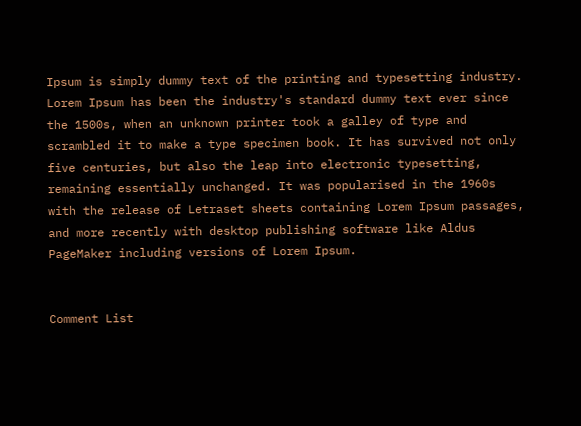Ipsum is simply dummy text of the printing and typesetting industry. Lorem Ipsum has been the industry's standard dummy text ever since the 1500s, when an unknown printer took a galley of type and scrambled it to make a type specimen book. It has survived not only five centuries, but also the leap into electronic typesetting, remaining essentially unchanged. It was popularised in the 1960s with the release of Letraset sheets containing Lorem Ipsum passages, and more recently with desktop publishing software like Aldus PageMaker including versions of Lorem Ipsum.


Comment List